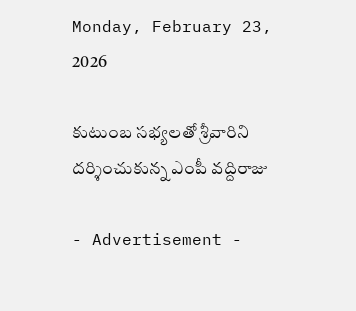Monday, February 23, 2026

కుటుంబ సభ్యలతో శ్రీవారిని దర్శించుకున్న ఎంపీ వద్దిరాజు

- Advertisement -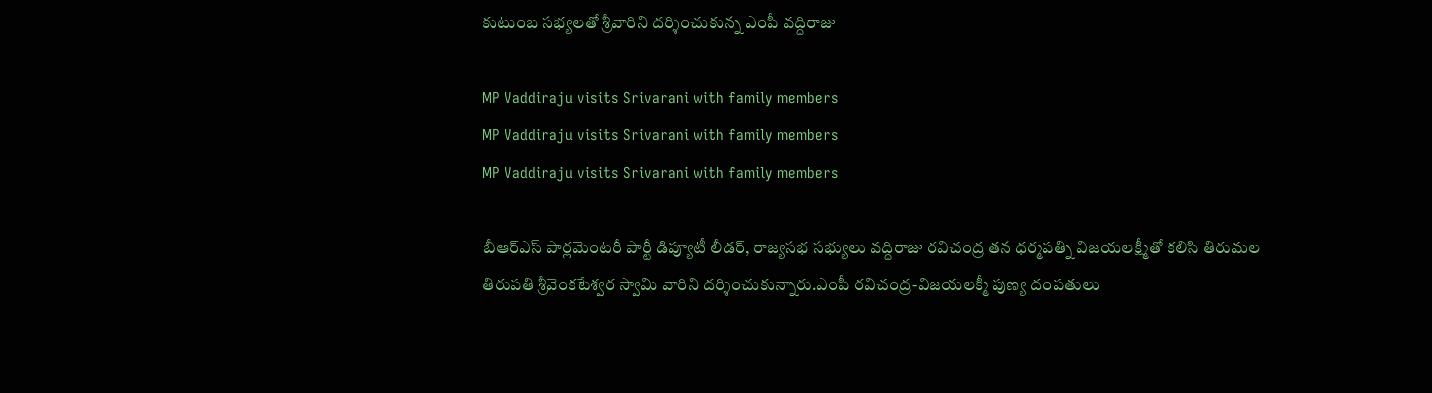కుటుంబ సభ్యలతో శ్రీవారిని దర్శించుకున్న ఎంపీ వద్దిరాజు

MP Vaddiraju visits Srivarani with family members
MP Vaddiraju visits Srivarani with family members
MP Vaddiraju visits Srivarani with family members

బీఆర్ఎస్ పార్లమెంటరీ పార్టీ డిప్యూటీ లీడర్, రాజ్యసభ సభ్యులు వద్దిరాజు రవిచంద్ర తన ధర్మపత్ని విజయలక్ష్మీతో కలిసి తిరుమల తిరుపతి శ్రీవెంకటేశ్వర స్వామి వారిని దర్శించుకున్నారు.ఎంపీ రవిచంద్ర-విజయలక్మీ పుణ్య దంపతులు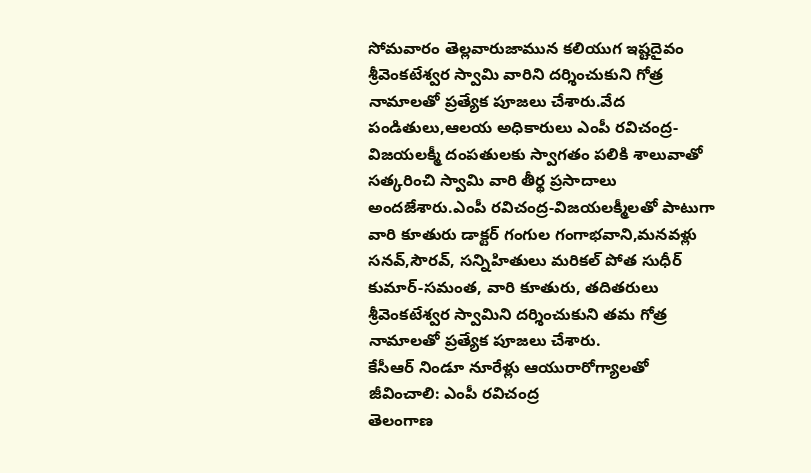సోమవారం తెల్లవారుజామున కలియుగ ఇష్టదైవం శ్రీవెంకటేశ్వర స్వామి వారిని దర్శించుకుని గోత్ర నామాలతో ప్రత్యేక పూజలు చేశారు.వేద పండితులు,ఆలయ అధికారులు ఎంపీ రవిచంద్ర-విజయలక్మీ దంపతులకు స్వాగతం పలికి శాలువాతో సత్కరించి స్వామి వారి తీర్థ ప్రసాదాలు అందజేశారు.ఎంపీ రవిచంద్ర-విజయలక్మీలతో పాటుగా వారి కూతురు డాక్టర్ గంగుల గంగాభవాని,మనవళ్లు సనవ్,సౌరవ్, సన్నిహితులు మరికల్ పోత సుధీర్ కుమార్-సమంత, వారి కూతురు, తదితరులు శ్రీవెంకటేశ్వర స్వామిని దర్శించుకుని తమ గోత్ర నామాలతో ప్రత్యేక పూజలు చేశారు.
కేసీఆర్ నిండూ నూరేళ్లు ఆయురారోగ్యాలతో జీవించాలి: ఎంపీ రవిచంద్ర
తెలంగాణ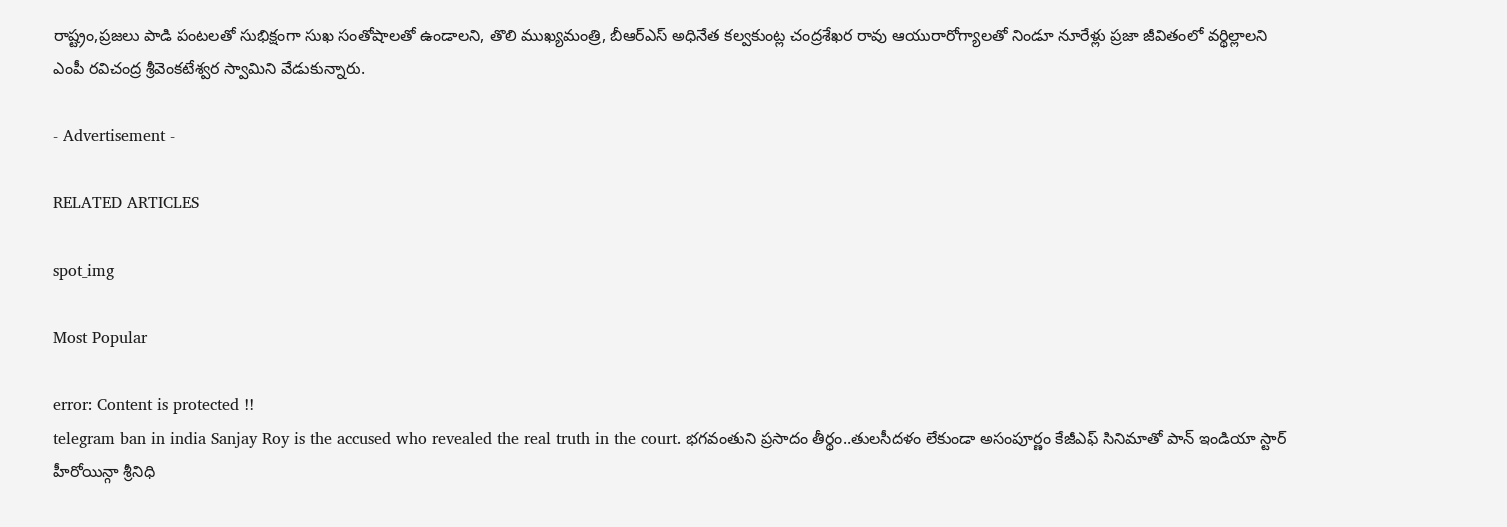రాష్ట్రం,ప్రజలు పాడి పంటలతో సుభిక్షంగా సుఖ సంతోషాలతో ఉండాలని, తొలి ముఖ్యమంత్రి, బీఆర్ఎస్ అధినేత కల్వకుంట్ల చంద్రశేఖర రావు ఆయురారోగ్యాలతో నిండూ నూరేళ్లు ప్రజా జీవితంలో వర్థిల్లాలని ఎంపీ రవిచంద్ర శ్రీవెంకటేశ్వర స్వామిని వేడుకున్నారు.

- Advertisement -

RELATED ARTICLES

spot_img

Most Popular

error: Content is protected !!
telegram ban in india Sanjay Roy is the accused who revealed the real truth in the court. భగవంతుని ప్రసాదం తీర్థం..తులసీదళం లేకుండా అసంపూర్ణం కేజీఎఫ్ సినిమాతో పాన్ ఇండియా స్టార్ హీరోయిన్గా శ్రీనిధి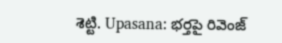శెట్టి. Upasana: భర్తపై రివెంజ్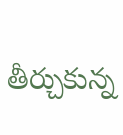తీర్చుకున్న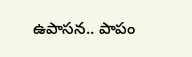ఉపాసన.. పాపం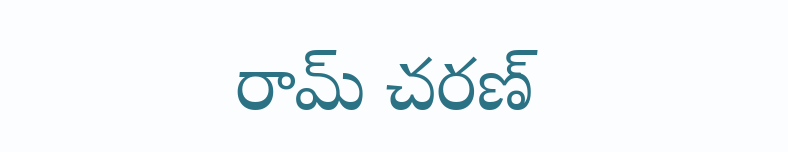రామ్ చరణ్